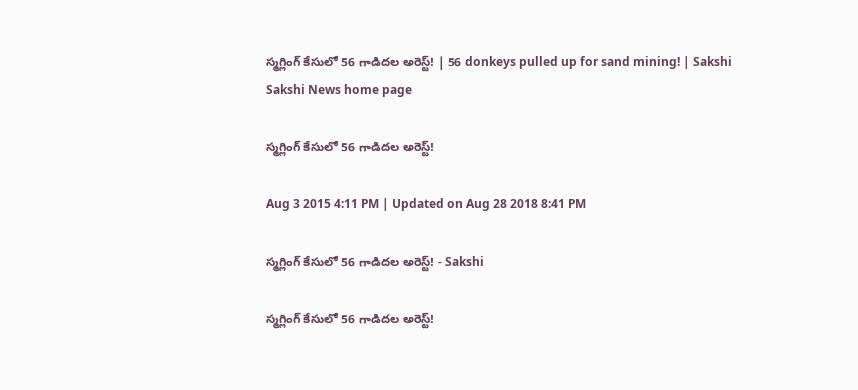స్మగ్లింగ్ కేసులో 56 గాడిదల అరెస్ట్! | 56 donkeys pulled up for sand mining! | Sakshi
Sakshi News home page

స్మగ్లింగ్ కేసులో 56 గాడిదల అరెస్ట్!

Aug 3 2015 4:11 PM | Updated on Aug 28 2018 8:41 PM

స్మగ్లింగ్ కేసులో 56 గాడిదల అరెస్ట్! - Sakshi

స్మగ్లింగ్ కేసులో 56 గాడిదల అరెస్ట్!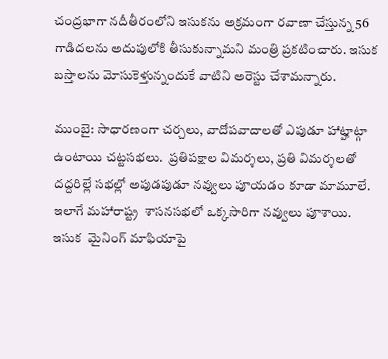చంద్రభాగా నదీతీరంలోని ఇసుకను అక్రమంగా రవాణా చేస్తున్న 56 గాడిదలను అదుపులోకి తీసుకున్నామని మంత్రి ప్రకటించారు. ఇసుక బస్తాలను మోసుకెళ్తున్నందుకే వాటిని అరెస్టు చేశామన్నారు.

ముంబై: సాధారణంగా చర్చలు, వాదోపవాదాలతో ఎపుడూ హాట్హాట్గా ఉంటాయి చట్టసభలు.  ప్రతిపక్షాల విమర్శలు, ప్రతి విమర్శలతో దద్దరిల్లే సభల్లో అపుడపుడూ నవ్వులు పూయడం కూడా మామూలే.  ఇలాగే మహారాష్ట్ర  శాసనసభలో ఒక్కసారిగా నవ్వులు పూశాయి. ఇసుక  మైనింగ్ మాఫియాపై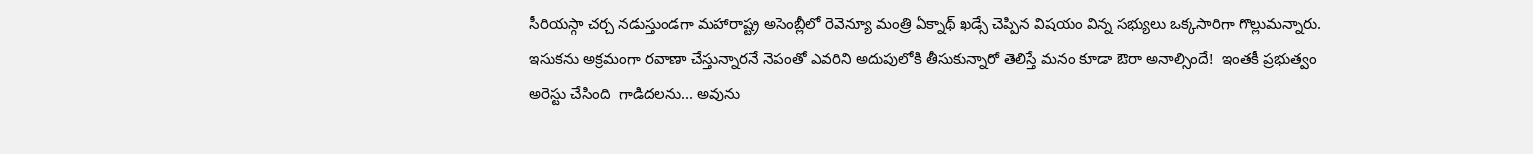సీరియస్గా చర్చ నడుస్తుండగా మహారాష్ట్ర అసెంబ్లీలో రెవెన్యూ మంత్రి ఏక్నాథ్ ఖడ్సే చెప్పిన విషయం విన్న సభ్యులు ఒక్కసారిగా గొల్లుమన్నారు. ఇసుకను అక్రమంగా రవాణా చేస్తున్నారనే నెపంతో ఎవరిని అదుపులోకి తీసుకున్నారో తెలిస్తే మనం కూడా ఔరా అనాల్సిందే!  ఇంతకీ ప్రభుత్వం అరెస్టు చేసింది  గాడిదలను... అవును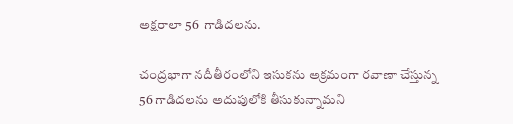అక్షరాలా 56  గాడిదలను.

చంద్రభాగా నదీతీరంలోని ఇసుకను అక్రమంగా రవాణా చేస్తున్న 56 గాడిదలను అదుపులోకి తీసుకున్నామని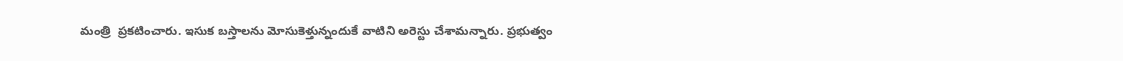మంత్రి  ప్రకటించారు. ఇసుక బస్తాలను మోసుకెళ్తున్నందుకే వాటిని అరెస్టు చేశామన్నారు. ప్రభుత్వం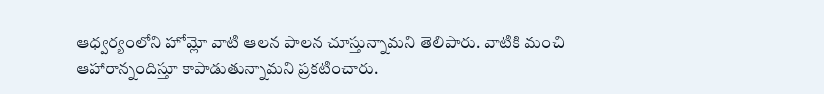ఆధ్వర్యంలోని హోమ్లో వాటి ఆలన పాలన చూస్తున్నామని తెలిపారు. వాటికి మంచి ఆహారాన్నందిస్తూ కాపాడుతున్నామని ప్రకటించారు.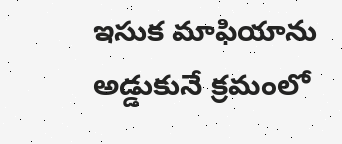ఇసుక మాఫియాను అడ్డుకునే క్రమంలో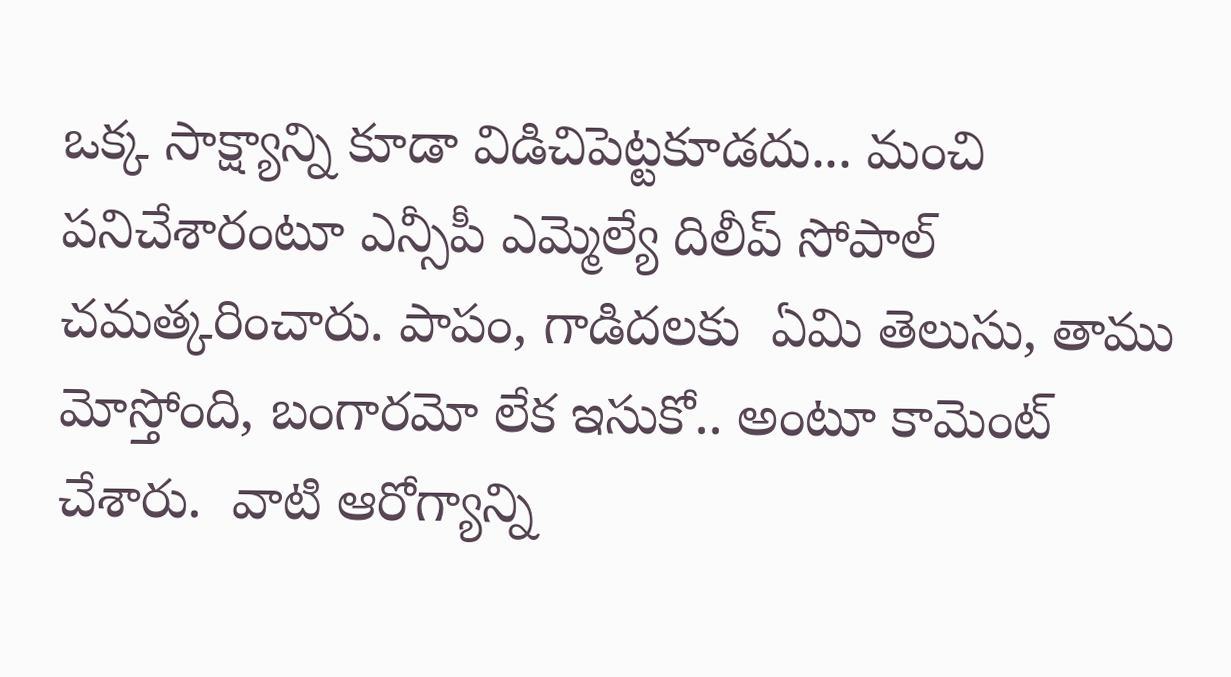ఒక్క సాక్ష్యాన్ని కూడా విడిచిపెట్టకూడదు... మంచి పనిచేశారంటూ ఎన్సీపీ ఎమ్మెల్యే దిలీప్ సోపాల్ చమత్కరించారు. పాపం, గాడిదలకు  ఏమి తెలుసు, తాము మోస్తోంది, బంగారమో లేక ఇసుకో.. అంటూ కామెంట్ చేశారు.  వాటి ఆరోగ్యాన్ని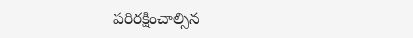పరిరక్షించాల్సిన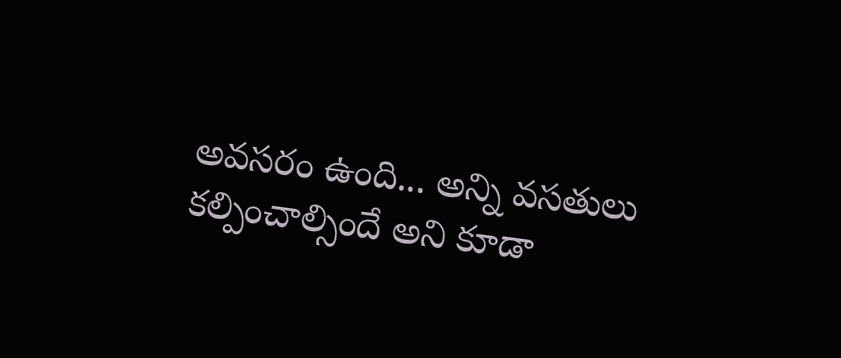అవసరం ఉంది... అన్ని వసతులు కల్పించాల్సిందే అని కూడా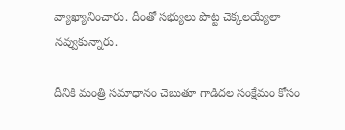వ్యాఖ్యానించారు. దీంతో సభ్యులు పొట్ట చెక్కలయ్యేలా నవ్వుకున్నారు.

దీనికి మంత్రి సమాధానం చెబుతూ గాడిదల సంక్షేమం కోసం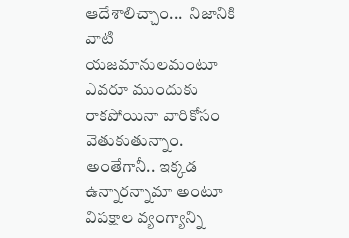ఆదేశాలిచ్చాం...  నిజానికి వాటి  యజమానులమంటూ ఎవరూ ముందుకు రాకపోయినా వారికోసం వెతుకుతున్నాం.  అంతేగానీ.. ఇక్కడ ఉన్నారన్నామా అంటూ విపక్షాల వ్యంగ్యాన్ని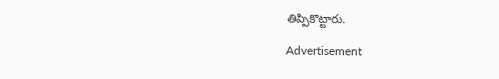తిప్పికొట్టారు.

Advertisement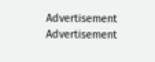Advertisement
Advertisement